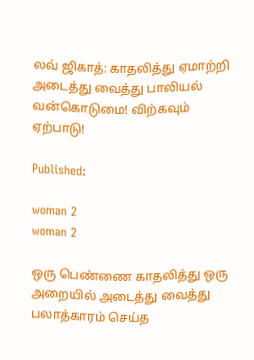லவ் ஜிகாத்: காதலித்து ஏமாற்றி அடைத்து வைத்து பாலியல் வன்கொடுமை! விற்கவும் ஏற்பாடு!

Published:

woman 2
woman 2

ஒரு பெண்ணை காதலித்து ஒரு அறையில் அடைத்து வைத்து பலாத்காரம் செய்த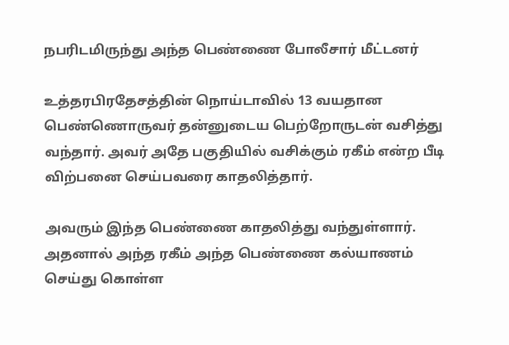நபரிடமிருந்து அந்த பெண்ணை போலீசார் மீட்டனர்

உத்தரபிரதேசத்தின் நொய்டாவில் 13 வயதான பெண்ணொருவர் தன்னுடைய பெற்றோருடன் வசித்து வந்தார். அவர் அதே பகுதியில் வசிக்கும் ரகீம் என்ற பீடி விற்பனை செய்பவரை காதலித்தார்.

அவரும் இந்த பெண்ணை காதலித்து வந்துள்ளார். அதனால் அந்த ரகீம் அந்த பெண்ணை கல்யாணம் செய்து கொள்ள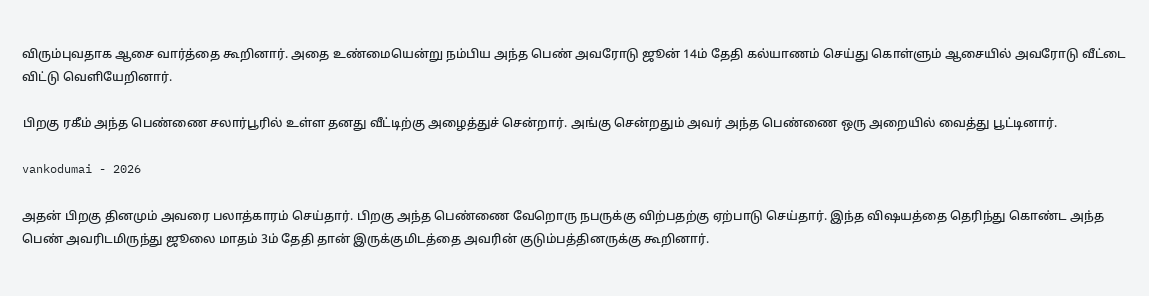விரும்புவதாக ஆசை வார்த்தை கூறினார். அதை உண்மையென்று நம்பிய அந்த பெண் அவரோடு ஜூன் 14ம் தேதி கல்யாணம் செய்து கொள்ளும் ஆசையில் அவரோடு வீட்டை விட்டு வெளியேறினார்.

பிறகு ரகீம் அந்த பெண்ணை சலார்பூரில் உள்ள தனது வீட்டிற்கு அழைத்துச் சென்றார். அங்கு சென்றதும் அவர் அந்த பெண்ணை ஒரு அறையில் வைத்து பூட்டினார்.

vankodumai - 2026

அதன் பிறகு தினமும் அவரை பலாத்காரம் செய்தார். பிறகு அந்த பெண்ணை வேறொரு நபருக்கு விற்பதற்கு ஏற்பாடு செய்தார். இந்த விஷயத்தை தெரிந்து கொண்ட அந்த பெண் அவரிடமிருந்து ஜூலை மாதம் 3ம் தேதி தான் இருக்குமிடத்தை அவரின் குடும்பத்தினருக்கு கூறினார்.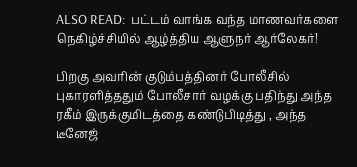ALSO READ:  பட்டம் வாங்க வந்த மாணவர்களை நெகிழ்ச்சியில் ஆழ்த்திய ஆளுநர் ஆர்லேகர்!

பிறகு அவரின் குடும்பத்தினர் போலீசில் புகாரளித்ததும் போலீசார் வழக்கு பதிந்து அந்த ரகீம் இருக்குமிடத்தை கண்டுபிடித்து , அந்த டீனேஜ்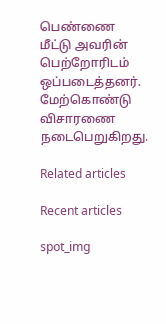பெண்ணை மீட்டு அவரின் பெற்றோரிடம் ஒப்படைத்தனர். மேற்கொண்டு விசாரணை நடைபெறுகிறது.

Related articles

Recent articles

spot_img